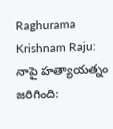Raghurama Krishnam Raju: నాపై హత్యాయత్నం జరిగింది: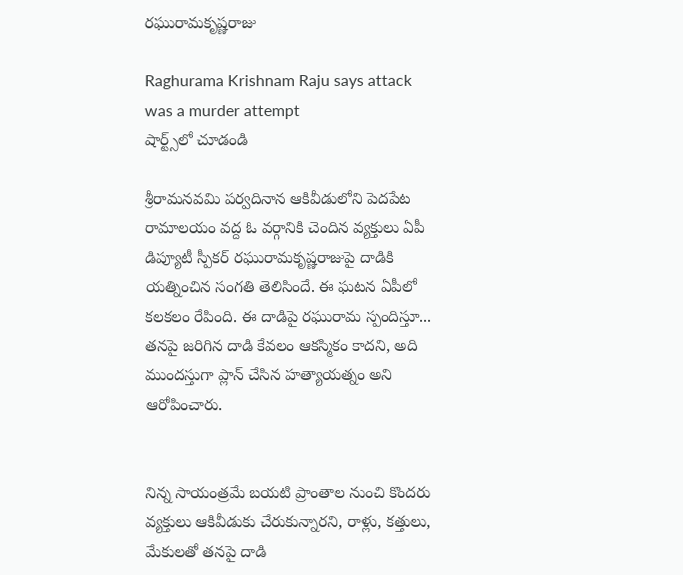రఘురామకృష్ణరాజు

Raghurama Krishnam Raju says attack was a murder attempt
షార్ట్స్‌లో చూడండి

శ్రీరామనవమి పర్వదినాన ఆకివీడులోని పెదపేట రామాలయం వద్ద ఓ వర్గానికి చెందిన వ్యక్తులు ఏపీ డిప్యూటీ స్పీకర్ రఘురామకృష్ణరాజుపై దాడికి యత్నించిన సంగతి తెలిసిందే. ఈ ఘటన ఏపీలో కలకలం రేపింది. ఈ దాడిపై రఘురామ స్పందిస్తూ... తనపై జరిగిన దాడి కేవలం ఆకస్మికం కాదని, అది ముందస్తుగా ప్లాన్ చేసిన హత్యాయత్నం అని ఆరోపించారు.


నిన్న సాయంత్రమే బయటి ప్రాంతాల నుంచి కొందరు వ్యక్తులు ఆకివీడుకు చేరుకున్నారని, రాళ్లు, కత్తులు, మేకులతో తనపై దాడి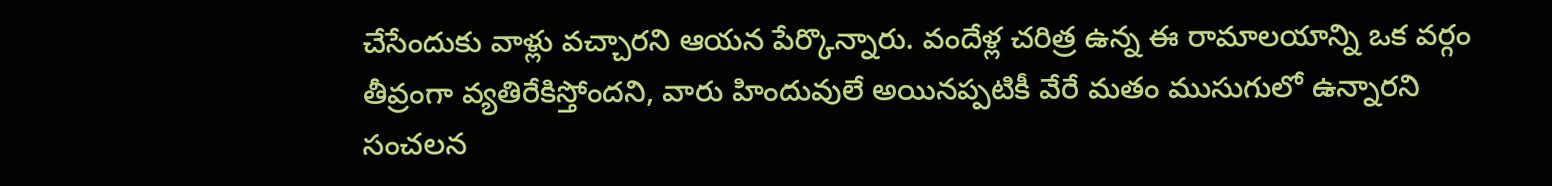చేసేందుకు వాళ్లు వచ్చారని ఆయన పేర్కొన్నారు. వందేళ్ల చరిత్ర ఉన్న ఈ రామాలయాన్ని ఒక వర్గం తీవ్రంగా వ్యతిరేకిస్తోందని, వారు హిందువులే అయినప్పటికీ వేరే మతం ముసుగులో ఉన్నారని సంచలన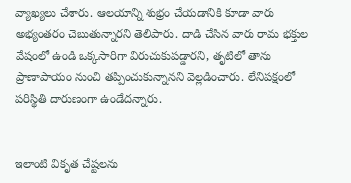వ్యాఖ్యలు చేశారు. ఆలయాన్ని శుభ్రం చేయడానికి కూడా వారు అభ్యంతరం చెబుతున్నారని తెలిపారు. దాడి చేసిన వారు రామ భక్తుల వేషంలో ఉండి ఒక్కసారిగా విరుచుకుపడ్డారని, తృటిలో తాను ప్రాణాపాయం నుంచి తప్పించుకున్నానని వెల్లడించారు. లేనిపక్షంలో పరిస్థితి దారుణంగా ఉండేదన్నారు.


ఇలాంటి వికృత చేష్టలను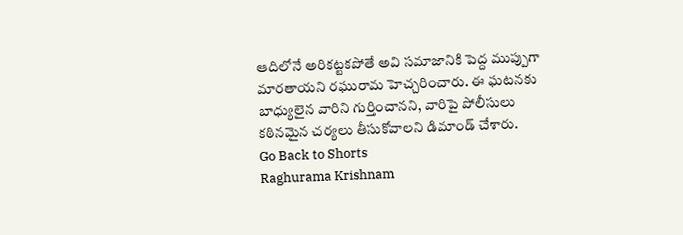ఆదిలోనే అరికట్టకపోతే అవి సమాజానికి పెద్ద ముప్పుగా మారతాయని రఘురామ హెచ్చరించారు. ఈ ఘటనకు బాధ్యులైన వారిని గుర్తించానని, వారిపై పోలీసులు కఠినమైన చర్యలు తీసుకోవాలని డిమాండ్ చేశారు.
Go Back to Shorts
Raghurama Krishnam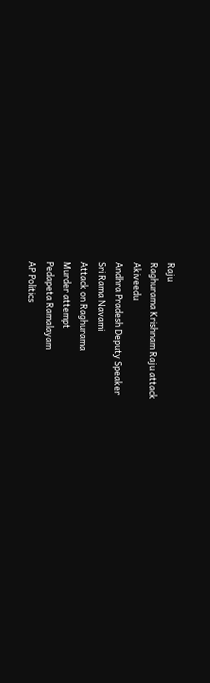Raju
Raghurama Krishnam Raju attack
Akiveedu
Andhra Pradesh Deputy Speaker
Sri Rama Navami
Attack on Raghurama
Murder attempt
Pedapeta Ramalayam
AP Politics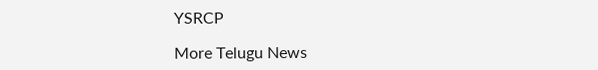YSRCP

More Telugu News